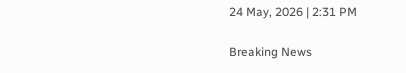24 May, 2026 | 2:31 PM

Breaking News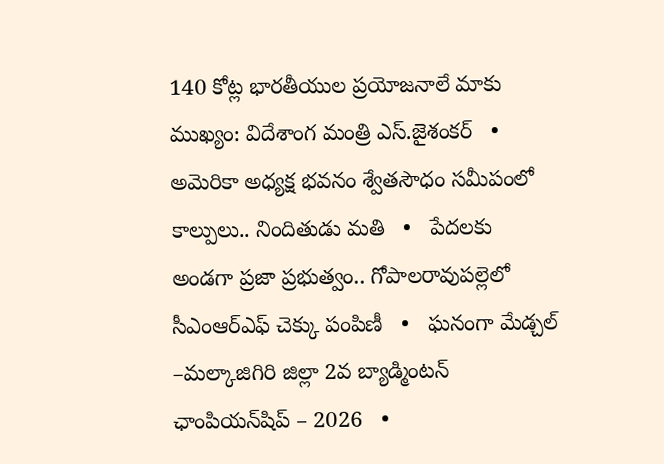140 కోట్ల భారతీయుల ప్రయోజనాలే మాకు ముఖ్యం: విదేశాంగ మంత్రి ఎస్.జైశంకర్‌   •   అమెరికా అధ్యక్ష భవనం శ్వేతసౌధం సమీపంలో కాల్పులు.. నిందితుడు మతి   •   పేదలకు అండగా ప్రజా ప్రభుత్వం.. గోపాలరావుపల్లెలో సీఎంఆర్ఎఫ్ చెక్కు పంపిణీ   •   ఘనంగా మేడ్చల్ –మల్కాజిగిరి జిల్లా 2వ బ్యాడ్మింటన్ ఛాంపియన్‌షిప్ – 2026   •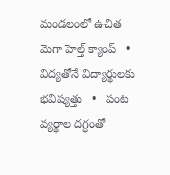మండలంలో ఉచిత మెగా హెల్త్ క్యాంప్   •   విద్యతోనే విద్యార్థులకు భవిష్యత్తు   •   పంట వ్యర్థాల దగ్ధంతో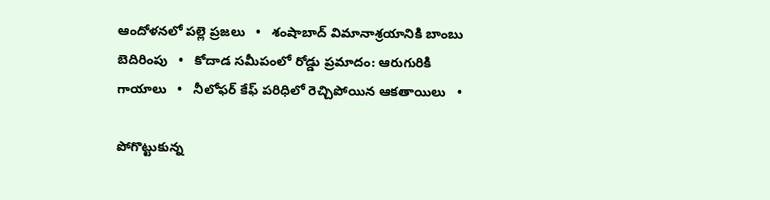ఆందోళనలో పల్లె ప్రజలు   •   శంషాబాద్ విమానాశ్రయానికి బాంబు బెదిరింపు   •   కోదాడ సమీపంలో రోడ్డు ప్రమాదం: ఆరుగురికి గాయాలు   •   నీలోఫర్ కేఫ్ పరిధిలో రెచ్చిపోయిన ఆకతాయిలు   •

పోగొట్టుకున్న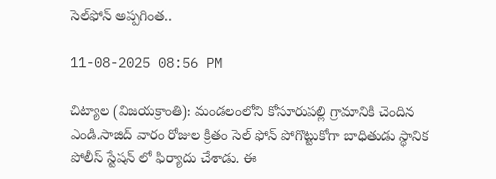సెల్‌ఫోన్ అప్పగింత..

11-08-2025 08:56 PM

చిట్యాల (విజయక్రాంతి): మండలంలోని కోసూరుపల్లి గ్రామానికి చెందిన ఎండి.సాజిద్ వారం రోజుల క్రితం సెల్ ఫోన్ పోగొట్టుకోగా బాధితుడు స్థానిక పోలీస్ స్టేషన్ లో ఫిర్యాదు చేశాడు. ఈ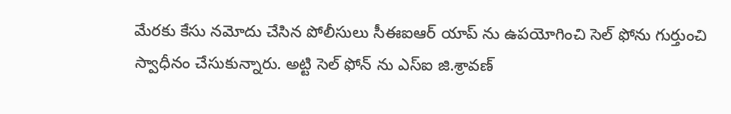మేరకు కేసు నమోదు చేసిన పోలీసులు సీఈఐఆర్ యాప్ ను ఉపయోగించి సెల్ ఫోను గుర్తుంచి స్వాధీనం చేసుకున్నారు. అట్టి సెల్ ఫోన్ ను ఎస్ఐ జి.శ్రావణ్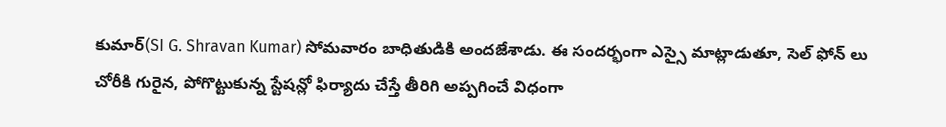కుమార్(SI G. Shravan Kumar) సోమవారం బాధితుడికి అందజేశాడు. ఈ సందర్భంగా ఎస్సై మాట్లాడుతూ, సెల్ ఫోన్ లు చోరీకి గురైన, పోగొట్టుకున్న స్టేషన్లో ఫిర్యాదు చేస్తే తీరిగి అప్పగించే విధంగా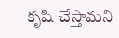కృషి చేస్తామని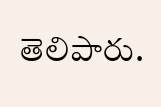తెలిపారు.